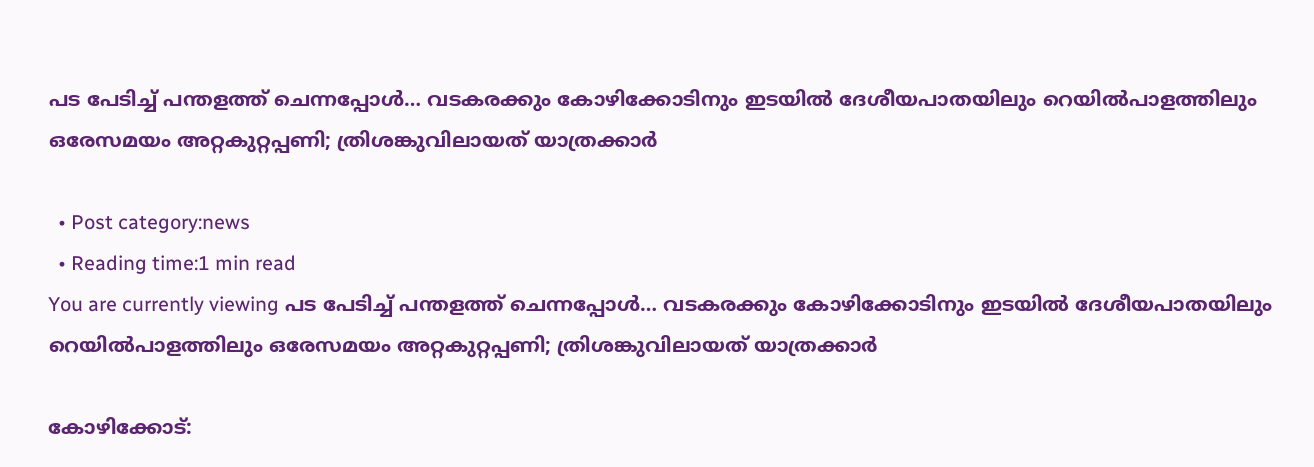പട പേടിച്ച് പന്തളത്ത് ചെന്നപ്പോള്‍… വടകരക്കും കോഴിക്കോടിനും ഇടയില്‍ ദേശീയപാതയിലും റെയില്‍പാളത്തിലും ഒരേസമയം അറ്റകുറ്റപ്പണി; ത്രിശങ്കുവിലായത് യാത്രക്കാര്‍

  • Post category:news
  • Reading time:1 min read
You are currently viewing പട പേടിച്ച് പന്തളത്ത് ചെന്നപ്പോള്‍… വടകരക്കും കോഴിക്കോടിനും ഇടയില്‍ ദേശീയപാതയിലും റെയില്‍പാളത്തിലും ഒരേസമയം അറ്റകുറ്റപ്പണി; ത്രിശങ്കുവിലായത് യാത്രക്കാര്‍

കോഴിക്കോട്: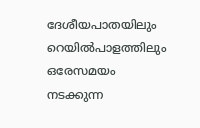ദേശീയപാതയിലും റെയില്‍പാളത്തിലും ഒരേസമയം നടക്കുന്ന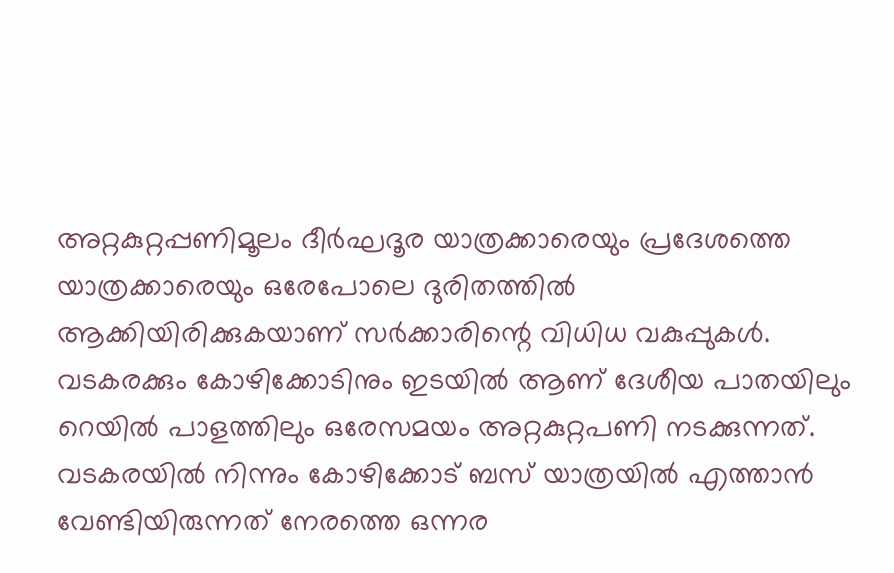അറ്റകുറ്റപ്പണിമൂലം ദീര്‍ഘദൂര യാത്രക്കാരെയും പ്രദേശത്തെ യാത്രക്കാരെയും ഒരേപോലെ ദുരിതത്തില്‍ ആക്കിയിരിക്കുകയാണ് സര്‍ക്കാരിന്റെ വിധിധ വകുപ്പുകള്‍. വടകരക്കും കോഴിക്കോടിനും ഇടയില്‍ ആണ് ദേശീയ പാതയിലും റെയില്‍ പാളത്തിലും ഒരേസമയം അറ്റകുറ്റപണി നടക്കുന്നത്. വടകരയില്‍ നിന്നും കോഴിക്കോട് ബസ് യാത്രയില്‍ എത്താന്‍ വേണ്ടിയിരുന്നത് നേരത്തെ ഒന്നര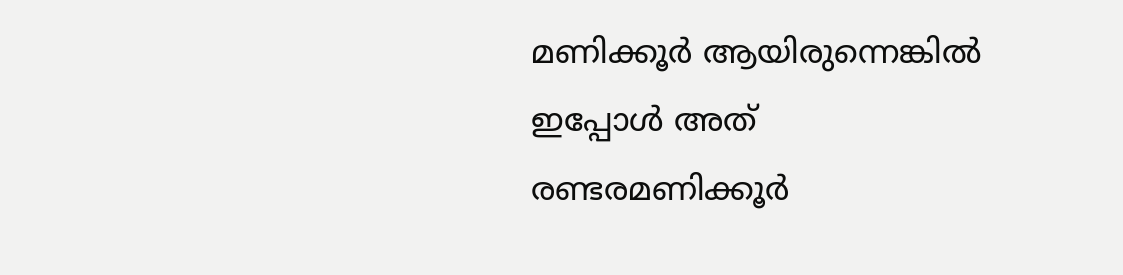മണിക്കൂര്‍ ആയിരുന്നെങ്കില്‍ ഇപ്പോള്‍ അത് രണ്ടരമണിക്കൂര്‍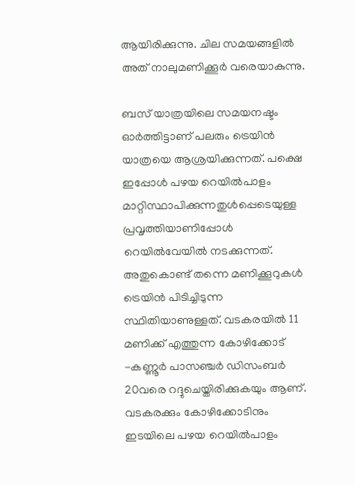ആയിരിക്കുന്നു. ചില സമയങ്ങളില്‍ അത് നാലുമണിക്കൂര്‍ വരെയാകുന്നു.

ബസ് യാത്രയിലെ സമയനഷ്ടം ഓര്‍ത്തിട്ടാണ് പലരും ട്രെയിന്‍ യാത്രയെ ആശ്രയിക്കുന്നത്. പക്ഷെ ഇപ്പോള്‍ പഴയ റെയില്‍പാളം മാറ്റിസ്ഥാപിക്കുന്നതുള്‍പ്പെടെയുള്ള പ്രവൃത്തിയാണിപ്പോള്‍ റെയില്‍വേയില്‍ നടക്കുന്നത്. അതുകൊണ്ട് തന്നെ മണിക്കൂറുകള്‍ ട്രെയിന്‍ പിടിച്ചിടുന്ന സ്ഥിതിയാണുള്ളത്. വടകരയില്‍ 11 മണിക്ക് എത്തുന്ന കോഴിക്കോട് -കണ്ണൂര്‍ പാസഞ്ചര്‍ ഡിസംബര്‍ 20വരെ റദ്ദുചെയ്തിരിക്കുകയും ആണ്. വടകരക്കും കോഴിക്കോടിനും ഇടയിലെ പഴയ റെയില്‍പാളം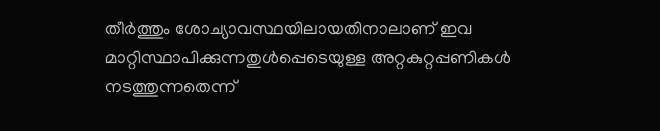തീര്‍ത്തും ശോച്യാവസ്ഥയിലായതിനാലാണ് ഇവ മാറ്റിസ്ഥാപിക്കുന്നതുള്‍പ്പെടെയുള്ള അറ്റകുറ്റപ്പണികള്‍ നടത്തുന്നതെന്ന്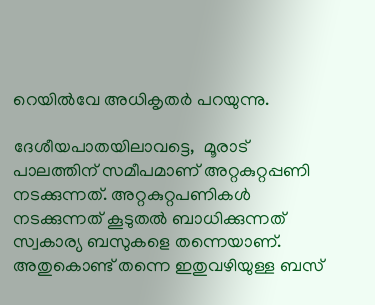റെയില്‍വേ അധികൃതര്‍ പറയുന്നു.

ദേശീയപാതയിലാവട്ടെ,  മൂരാട് പാലത്തിന് സമീപമാണ് അറ്റകുറ്റപ്പണി നടക്കുന്നത്. അറ്റകുറ്റപണികള്‍ നടക്കുന്നത് കൂടുതല്‍ ബാധിക്കുന്നത് സ്വകാര്യ ബസുകളെ തന്നെയാണ്. അതുകൊണ്ട് തന്നെ ഇതുവഴിയുള്ള ബസ്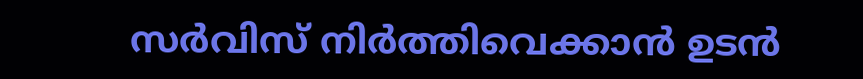സര്‍വിസ് നിര്‍ത്തിവെക്കാന്‍ ഉടന്‍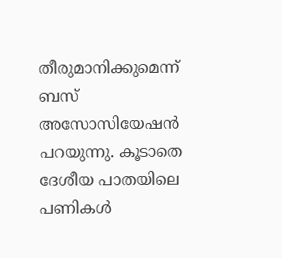തീരുമാനിക്കുമെന്ന് ബസ് അസോസിയേഷന്‍ പറയുന്നു. കൂടാതെ ദേശീയ പാതയിലെ പണികള്‍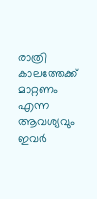രാത്രി കാലത്തേക്ക് മാറ്റണം എന്ന ആവശ്യവും ഇവര്‍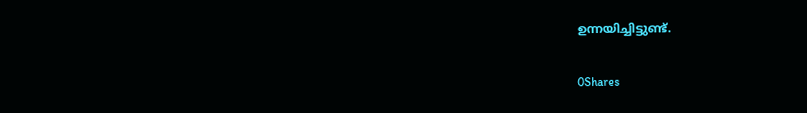ഉന്നയിച്ചിട്ടുണ്ട്.

0Shares